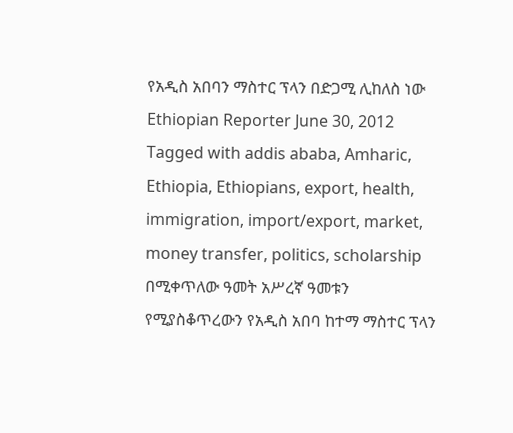የአዲስ አበባን ማስተር ፕላን በድጋሚ ሊከለስ ነው Ethiopian Reporter June 30, 2012 Tagged with addis ababa, Amharic, Ethiopia, Ethiopians, export, health, immigration, import/export, market, money transfer, politics, scholarship በሚቀጥለው ዓመት አሥረኛ ዓመቱን የሚያስቆጥረውን የአዲስ አበባ ከተማ ማስተር ፕላን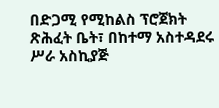በድጋሚ የሚከልስ ፕሮጀክት ጽሕፈት ቤት፣ በከተማ አስተዳደሩ ሥራ አስኪያጅ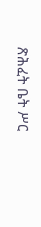ጽሕፈት ቤት ሥር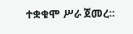ተቋቁሞ ሥራ ጀመረ፡፡